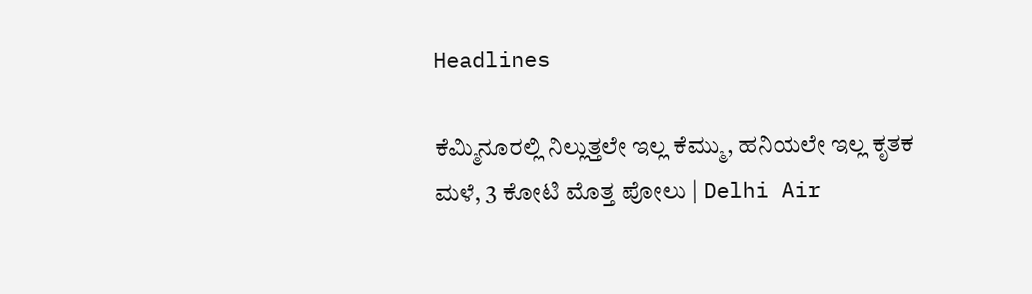Headlines

ಕೆಮ್ಮಿನೂರಲ್ಲಿ ನಿಲ್ಲುತ್ತಲೇ ಇಲ್ಲ ಕೆಮ್ಮು, ಹನಿಯಲೇ ಇಲ್ಲ ಕೃತಕ ಮಳೆ, 3 ಕೋಟಿ ಮೊತ್ತ ಪೋಲು | Delhi Air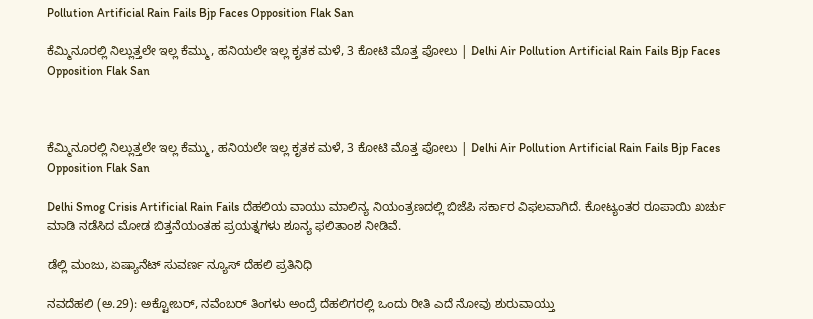Pollution Artificial Rain Fails Bjp Faces Opposition Flak San

ಕೆಮ್ಮಿನೂರಲ್ಲಿ ನಿಲ್ಲುತ್ತಲೇ ಇಲ್ಲ ಕೆಮ್ಮು, ಹನಿಯಲೇ ಇಲ್ಲ ಕೃತಕ ಮಳೆ, 3 ಕೋಟಿ ಮೊತ್ತ ಪೋಲು | Delhi Air Pollution Artificial Rain Fails Bjp Faces Opposition Flak San



ಕೆಮ್ಮಿನೂರಲ್ಲಿ ನಿಲ್ಲುತ್ತಲೇ ಇಲ್ಲ ಕೆಮ್ಮು, ಹನಿಯಲೇ ಇಲ್ಲ ಕೃತಕ ಮಳೆ, 3 ಕೋಟಿ ಮೊತ್ತ ಪೋಲು | Delhi Air Pollution Artificial Rain Fails Bjp Faces Opposition Flak San

Delhi Smog Crisis Artificial Rain Fails ದೆಹಲಿಯ ವಾಯು ಮಾಲಿನ್ಯ ನಿಯಂತ್ರಣದಲ್ಲಿ ಬಿಜೆಪಿ ಸರ್ಕಾರ ವಿಫಲವಾಗಿದೆ. ಕೋಟ್ಯಂತರ ರೂಪಾಯಿ ಖರ್ಚು ಮಾಡಿ ನಡೆಸಿದ ಮೋಡ ಬಿತ್ತನೆಯಂತಹ ಪ್ರಯತ್ನಗಳು ಶೂನ್ಯ ಫಲಿತಾಂಶ ನೀಡಿವೆ.

ಡೆಲ್ಲಿ ಮಂಜು, ಏಷ್ಯಾನೆಟ್‌ ಸುವರ್ಣ ನ್ಯೂಸ್‌ ದೆಹಲಿ ಪ್ರತಿನಿಧಿ

ನವದೆಹಲಿ (ಅ.29): ಅಕ್ಟೋಬರ್, ನವೆಂಬರ್ ತಿಂಗಳು ಅಂದ್ರೆ ದೆಹಲಿಗರಲ್ಲಿ ಒಂದು ರೀತಿ ಎದೆ ನೋವು ಶುರುವಾಯ್ತು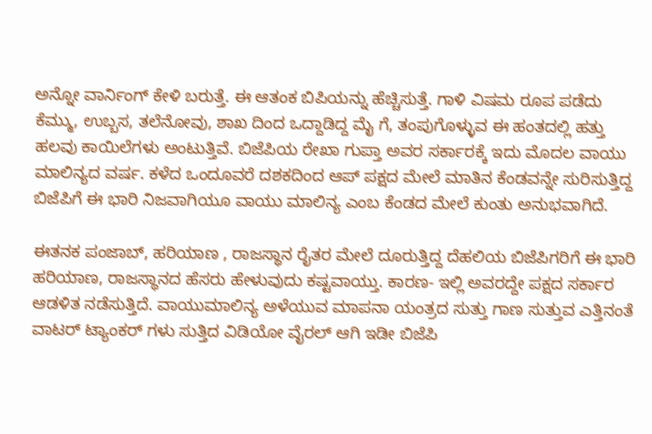ಅನ್ನೋ ವಾರ್ನಿಂಗ್ ಕೇಳಿ ಬರುತ್ತೆ. ಈ ಆತಂಕ ಬಿಪಿಯನ್ನು ಹೆಚ್ಚಿಸುತ್ತೆ. ಗಾಳಿ ವಿಷಮ ರೂಪ ಪಡೆದು ಕೆಮ್ಮು, ಉಬ್ಬಸ, ತಲೆನೋವು, ಶಾಖ ದಿಂದ ಒದ್ದಾಡಿದ್ದ ಮೈ ಗೆ, ತಂಪುಗೊಳ್ಳುವ ಈ ಹಂತದಲ್ಲಿ ಹತ್ತು ಹಲವು ಕಾಯಿಲೆಗಳು ಅಂಟುತ್ತಿವೆ. ಬಿಜೆಪಿಯ ರೇಖಾ ಗುಪ್ತಾ ಅವರ ಸರ್ಕಾರಕ್ಕೆ ಇದು ಮೊದಲ ವಾಯು ಮಾಲಿನ್ಯದ ವರ್ಷ. ಕಳೆದ ಒಂದೂವರೆ ದಶಕದಿಂದ ಆಪ್ ಪಕ್ಷದ ಮೇಲೆ ಮಾತಿನ ಕೆಂಡವನ್ನೇ ಸುರಿಸುತ್ತಿದ್ದ ಬಿಜೆಪಿಗೆ ಈ ಭಾರಿ ನಿಜವಾಗಿಯೂ ವಾಯು ಮಾಲಿನ್ಯ ಎಂಬ ಕೆಂಡದ ಮೇಲೆ ಕುಂತು ಅನುಭವಾಗಿದೆ.

ಈತನಕ ಪಂಜಾಬ್, ಹರಿಯಾಣ , ರಾಜಸ್ಥಾನ ರೈತರ ಮೇಲೆ ದೂರುತ್ತಿದ್ದ ದೆಹಲಿಯ ಬಿಜೆಪಿಗರಿಗೆ ಈ ಭಾರಿ ಹರಿಯಾಣ, ರಾಜಸ್ಥಾನದ ಹೆಸರು ಹೇಳುವುದು ಕಷ್ಟವಾಯ್ತು. ಕಾರಣ- ಇಲ್ಲಿ ಅವರದ್ದೇ ಪಕ್ಷದ ಸರ್ಕಾರ ಆಡಳಿತ ನಡೆಸುತ್ತಿದೆ. ವಾಯುಮಾಲಿನ್ಯ ಅಳೆಯುವ ಮಾಪನಾ ಯಂತ್ರದ ಸುತ್ತು ಗಾಣ ಸುತ್ತುವ ಎತ್ತಿನಂತೆ ವಾಟರ್ ಟ್ಯಾಂಕರ್ ಗಳು ಸುತ್ತಿದ ವಿಡಿಯೋ ವೈರಲ್ ಆಗಿ ಇಡೀ ಬಿಜೆಪಿ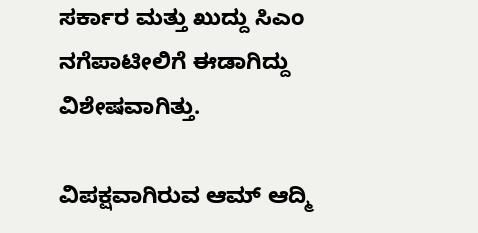ಸರ್ಕಾರ ಮತ್ತು ಖುದ್ದು ಸಿಎಂ ನಗೆಪಾಟೀಲಿಗೆ ಈಡಾಗಿದ್ದು ವಿಶೇಷವಾಗಿತ್ತು.

ವಿಪಕ್ಷವಾಗಿರುವ ಆಮ್ ಆದ್ಮಿ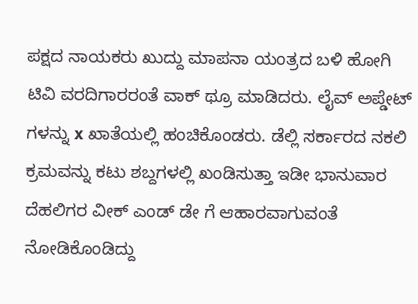ಪಕ್ಷದ ನಾಯಕರು ಖುದ್ದು ಮಾಪನಾ ಯಂತ್ರದ ಬಳಿ ಹೋಗಿ ಟಿವಿ ವರದಿಗಾರರಂತೆ ವಾಕ್ ಥ್ರೂ ಮಾಡಿದರು. ಲೈವ್ ಅಪ್ಡೇಟ್ ಗಳನ್ನು x ಖಾತೆಯಲ್ಲಿ ಹಂಚಿಕೊಂಡರು. ಡೆಲ್ಲಿ ಸರ್ಕಾರದ ನಕಲಿ ಕ್ರಮವನ್ನು ಕಟು ಶಬ್ದಗಳಲ್ಲಿ ಖಂಡಿಸುತ್ತಾ ಇಡೀ ಭಾನುವಾರ ದೆಹಲಿಗರ ವೀಕ್ ಎಂಡ್ ಡೇ ಗೆ ಆಹಾರವಾಗುವಂತೆ ನೋಡಿಕೊಂಡಿದ್ದು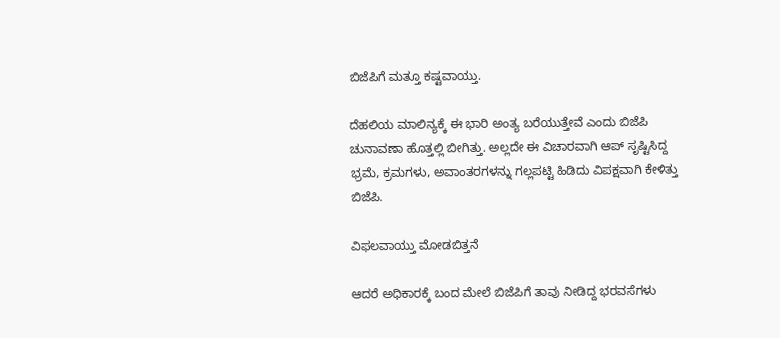ಬಿಜೆಪಿಗೆ ಮತ್ತೂ ಕಷ್ಟವಾಯ್ತು.

ದೆಹಲಿಯ ಮಾಲಿನ್ಯಕ್ಕೆ ಈ ಭಾರಿ ಅಂತ್ಯ ಬರೆಯುತ್ತೇವೆ ಎಂದು ಬಿಜೆಪಿ ಚುನಾವಣಾ ಹೊತ್ತಲ್ಲಿ ಬೀಗಿತ್ತು. ಅಲ್ಲದೇ ಈ ವಿಚಾರವಾಗಿ ಆಪ್ ಸೃಷ್ಟಿಸಿದ್ದ ಭ್ರಮೆ, ಕ್ರಮಗಳು, ಅವಾಂತರಗಳನ್ನು ಗಲ್ಲಪಟ್ಟಿ ಹಿಡಿದು ವಿಪಕ್ಷವಾಗಿ ಕೇಳಿತ್ತು ಬಿಜೆಪಿ.

ವಿಫಲವಾಯ್ತು ಮೋಡಬಿತ್ತನೆ

ಆದರೆ ಅಧಿಕಾರಕ್ಕೆ ಬಂದ ಮೇಲೆ ಬಿಜೆಪಿಗೆ ತಾವು ನೀಡಿದ್ದ ಭರವಸೆಗಳು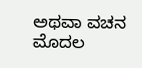ಅಥವಾ ವಚನ ಮೊದಲ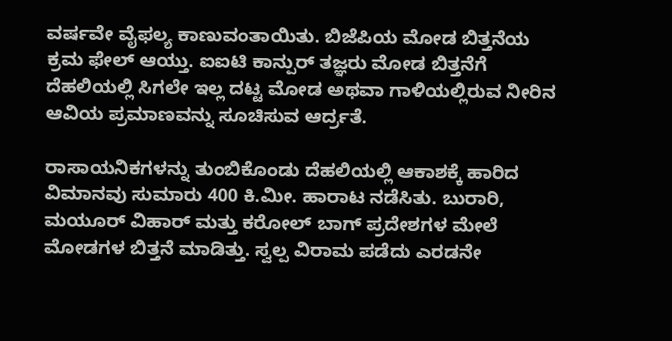ವರ್ಷವೇ ವೈಫಲ್ಯ ಕಾಣುವಂತಾಯಿತು. ಬಿಜೆಪಿಯ ಮೋಡ ಬಿತ್ತನೆಯ ಕ್ರಮ ಫೇಲ್ ಆಯ್ತು. ಐಐಟಿ ಕಾನ್ಪುರ್ ತಜ್ಞರು ಮೋಡ ಬಿತ್ತನೆಗೆ ದೆಹಲಿಯಲ್ಲಿ ಸಿಗಲೇ ಇಲ್ಲ ದಟ್ಟ ಮೋಡ ಅಥವಾ ಗಾಳಿಯಲ್ಲಿರುವ ನೀರಿನ ಆವಿಯ ಪ್ರಮಾಣವನ್ನು ಸೂಚಿಸುವ ಆರ್ದ್ರತೆ.

ರಾಸಾಯನಿಕಗಳನ್ನು ತುಂಬಿಕೊಂಡು ದೆಹಲಿಯಲ್ಲಿ ಆಕಾಶಕ್ಕೆ ಹಾರಿದ ವಿಮಾನವು ಸುಮಾರು 400 ಕಿ.ಮೀ. ಹಾರಾಟ ನಡೆಸಿತು. ಬುರಾರಿ, ಮಯೂರ್ ವಿಹಾರ್ ಮತ್ತು ಕರೋಲ್ ಬಾಗ್ ಪ್ರದೇಶಗಳ ಮೇಲೆ ಮೋಡಗಳ ಬಿತ್ತನೆ ಮಾಡಿತ್ತು. ಸ್ವಲ್ಪ ವಿರಾಮ ಪಡೆದು ಎರಡನೇ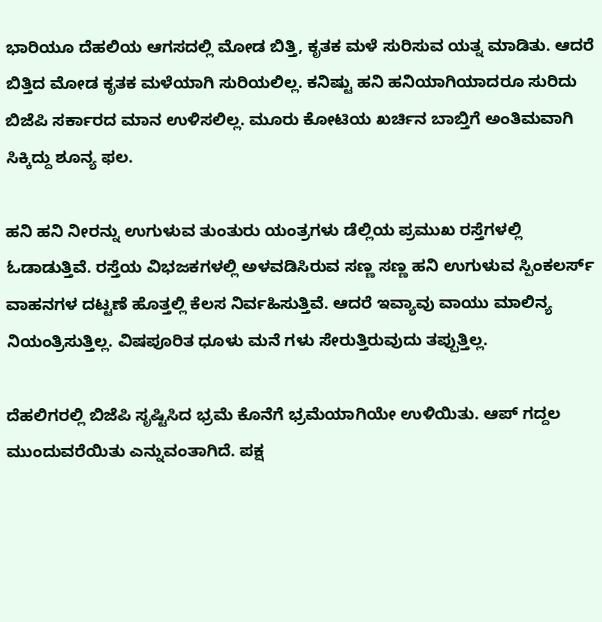ಭಾರಿಯೂ ದೆಹಲಿಯ ಆಗಸದಲ್ಲಿ ಮೋಡ ಬಿತ್ತಿ, ಕೃತಕ ಮಳೆ ಸುರಿಸುವ ಯತ್ನ ಮಾಡಿತು. ಆದರೆ ಬಿತ್ತಿದ ಮೋಡ ಕೃತಕ ಮಳೆಯಾಗಿ ಸುರಿಯಲಿಲ್ಲ. ಕನಿಷ್ಟು ಹನಿ ಹನಿಯಾಗಿಯಾದರೂ ಸುರಿದು ಬಿಜೆಪಿ ಸರ್ಕಾರದ ಮಾನ ಉಳಿಸಲಿಲ್ಲ. ಮೂರು ಕೋಟಿಯ ಖರ್ಚಿನ ಬಾಬ್ತಿಗೆ ಅಂತಿಮವಾಗಿ ಸಿಕ್ಕಿದ್ದು ಶೂನ್ಯ ಫಲ.

ಹನಿ ಹನಿ ನೀರನ್ನು ಉಗುಳುವ ತುಂತುರು ಯಂತ್ರಗಳು ಡೆಲ್ಲಿಯ ಪ್ರಮುಖ ರಸ್ತೆಗಳಲ್ಲಿ ಓಡಾಡುತ್ತಿವೆ. ರಸ್ತೆಯ ವಿಭಜಕಗಳಲ್ಲಿ ಅಳವಡಿಸಿರುವ ಸಣ್ಣ ಸಣ್ಣ ಹನಿ ಉಗುಳುವ ಸ್ಪಿಂಕಲರ್ಸ್ ವಾಹನಗಳ ದಟ್ಟಣೆ ಹೊತ್ತಲ್ಲಿ ಕೆಲಸ ನಿರ್ವಹಿಸುತ್ತಿವೆ. ಆದರೆ ಇವ್ಯಾವು ವಾಯು ಮಾಲಿನ್ಯ ನಿಯಂತ್ರಿಸುತ್ತಿಲ್ಲ. ವಿಷಪೂರಿತ ಧೂಳು ಮನೆ ಗಳು ಸೇರುತ್ತಿರುವುದು ತಪ್ಪುತ್ತಿಲ್ಲ.

ದೆಹಲಿಗರಲ್ಲಿ ಬಿಜೆಪಿ ಸೃಷ್ಟಿಸಿದ ಭ್ರಮೆ ಕೊನೆಗೆ ಭ್ರಮೆಯಾಗಿಯೇ ಉಳಿಯಿತು. ಆಪ್ ಗದ್ದಲ ಮುಂದುವರೆಯಿತು ಎನ್ನುವಂತಾಗಿದೆ. ಪಕ್ಷ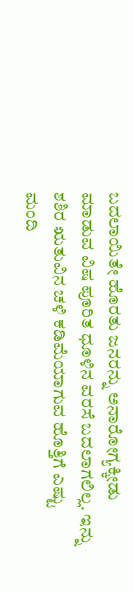ಬದಲಾಯಿತೇ ಹೊರತು ಜನರನ್ನು ಅನಾರೋಗ್ಯಕ್ಕೀಡು ಮಾಡುವ ವಿಷ ಪೂರಿತ ಧೂಳಿನ ವರಸೆ ಬದಲಾಗಲಿಲ್ಲ. ಇನ್ನು ಶಶಿರ ಋತುವಿನ ಚಳಿ ಕಡಿಮೆಯಾಗುವ ಹೊತ್ತಿಗೆ ಎಷ್ಟು ಮಂದಿ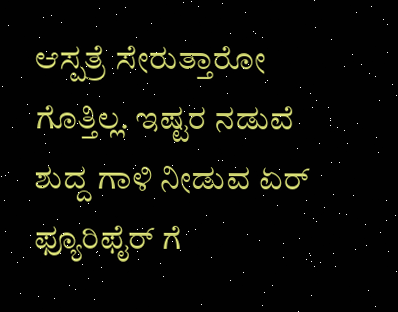ಆಸ್ಪತ್ರೆ ಸೇರುತ್ತಾರೋ ಗೊತ್ತಿಲ್ಲ. ಇಷ್ಟರ ನಡುವೆ ಶುದ್ದ ಗಾಳಿ ನೀಡುವ ಏರ್ ಫ್ಯೂರಿಫೈರ್ ಗೆ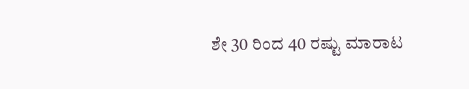ಶೇ 30 ರಿಂದ 40 ರಷ್ಟು ಮಾರಾಟ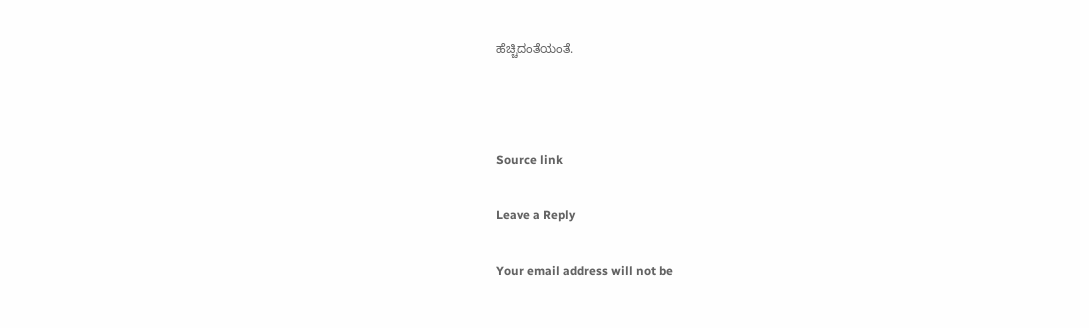ಹೆಚ್ಚಿದಂತೆಯಂತೆ.



Source link

Leave a Reply

Your email address will not be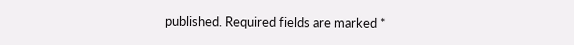published. Required fields are marked *